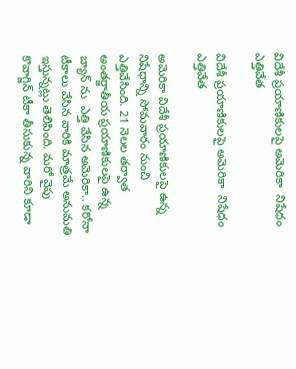విదేశీ ప్రయాణికులపై అమెరికా  నిషేధం ఎత్తివేత

విదేశీ ప్రయాణికులపై అమెరికా  నిషేధం ఎత్తివేత

అమెరికా విదేశీ ప్రయాణికులపై ఉన్న నిషేధాన్ని సోమవారం నుంచి  ఎత్తివేసింది. 21 నెలల తర్వాత అంతర్జాతీయ ప్రయాణికులపై ఉన్న బ్యాన్ ను  ఎత్తి వేసిన అమెరికా.. కరోనా  టీకాలు వేసిన వారికి మాత్రమే అనుమతి ఇస్తున్నట్లు తెలిపింది. మరో వైపు కొవాగ్జిన్‌ టీకా తీసుకున్న వారిని కూడా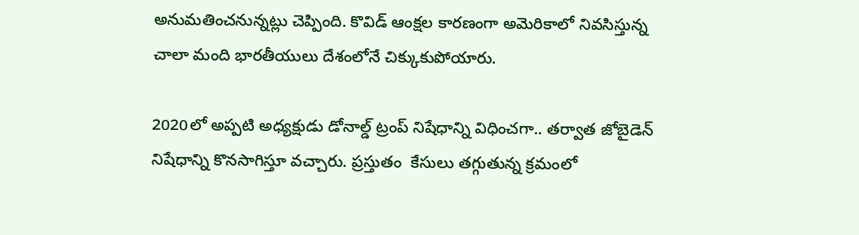అనుమతించనున్నట్లు చెప్పింది. కొవిడ్‌ ఆంక్షల కారణంగా అమెరికాలో నివసిస్తున్న చాలా మంది భారతీయులు దేశంలోనే చిక్కుకుపోయారు.

2020లో అప్పటి అధ్యక్షుడు డోనాల్డ్‌ ట్రంప్‌ నిషేధాన్ని విధించగా.. తర్వాత జోబైడెన్‌ నిషేధాన్ని కొనసాగిస్తూ వచ్చారు. ప్రస్తుతం  కేసులు తగ్గుతున్న క్రమంలో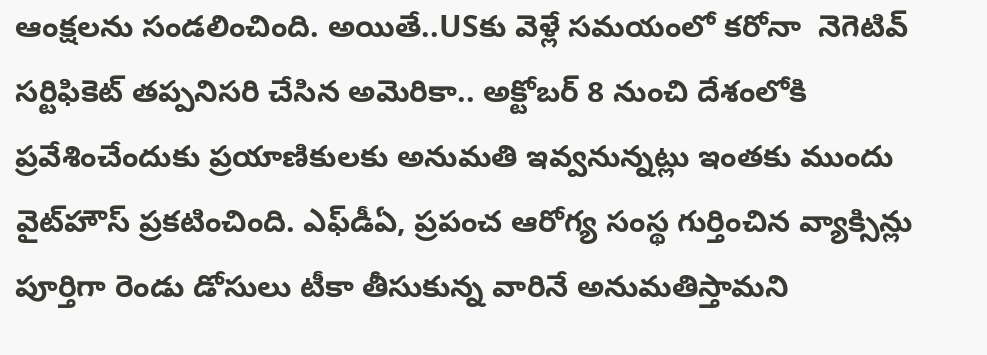ఆంక్షలను సండలించింది. అయితే..USకు వెళ్లే సమయంలో కరోనా  నెగెటివ్‌ సర్టిఫికెట్‌ తప్పనిసరి చేసిన అమెరికా.. అక్టోబర్‌ 8 నుంచి దేశంలోకి ప్రవేశించేందుకు ప్రయాణికులకు అనుమతి ఇవ్వనున్నట్లు ఇంతకు ముందు వైట్‌హౌస్‌ ప్రకటించింది. ఎఫ్‌డీఏ, ప్రపంచ ఆరోగ్య సంస్థ గుర్తించిన వ్యాక్సిన్లు పూర్తిగా రెండు డోసులు టీకా తీసుకున్న వారినే అనుమతిస్తామని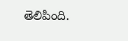తెలిపింది.